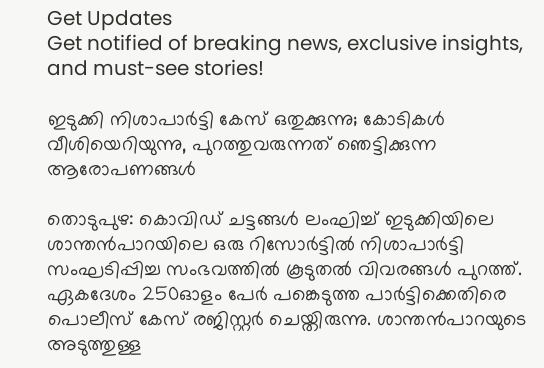Get Updates
Get notified of breaking news, exclusive insights, and must-see stories!

ഇടുക്കി നിശാപാർട്ടി കേസ് ഒതുക്കുന്നു; കോടികൾ വീശിയെറിയുന്നു, പുറത്തുവരുന്നത് ഞെട്ടിക്കുന്ന ആരോപണങ്ങൾ

തൊടുപുഴ: കൊവിഡ് ചട്ടങ്ങള്‍ ലംഘിച്ച് ഇടുക്കിയിലെ ശാന്തന്‍പാറയിലെ ഒരു റിസോര്‍ട്ടില്‍ നിശാപാര്‍ട്ടി സംഘടിപ്പിച്ച സംഭവത്തില്‍ കൂടുതല്‍ വിവരങ്ങള്‍ പുറത്ത്. ഏകദേശം 250ഓളം പേര്‍ പങ്കെടുത്ത പാര്‍ട്ടിക്കെതിരെ പൊലീസ് കേസ് രജിസ്റ്റര്‍ ചെയ്തിരുന്നു. ശാന്തന്‍പാറയുടെ അടുത്തുള്ള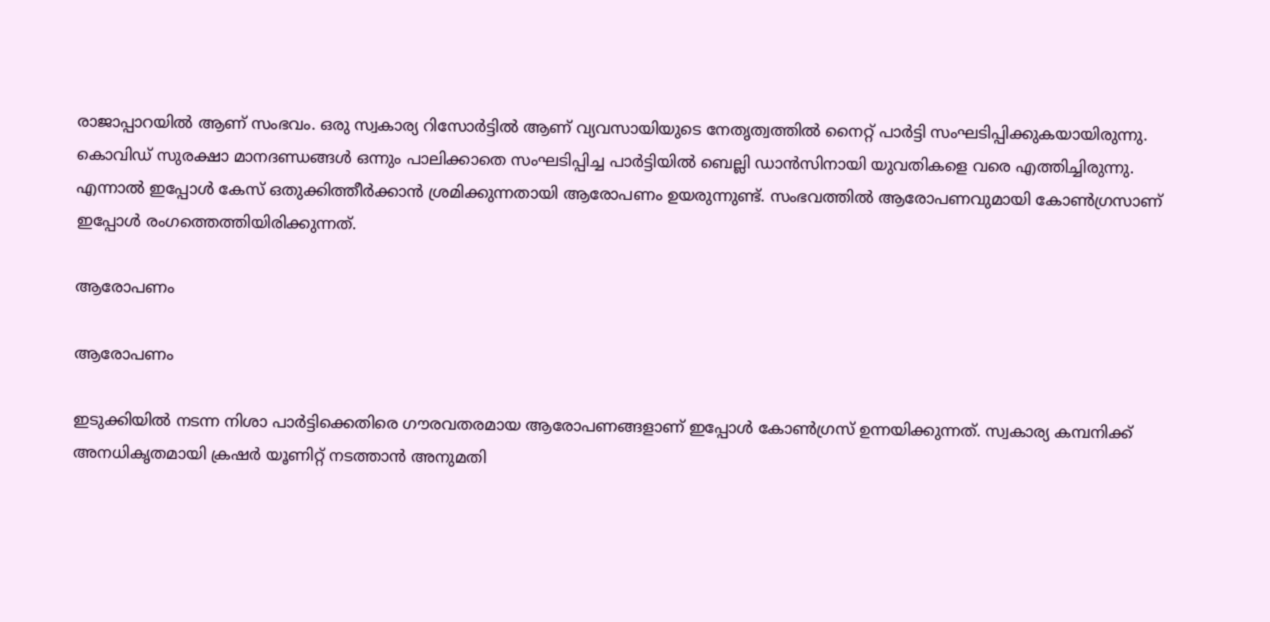രാജാപ്പാറയില്‍ ആണ് സംഭവം. ഒരു സ്വകാര്യ റിസോര്‍ട്ടില്‍ ആണ് വ്യവസായിയുടെ നേതൃത്വത്തില്‍ നൈറ്റ് പാര്‍ട്ടി സംഘടിപ്പിക്കുകയായിരുന്നു. കൊവിഡ് സുരക്ഷാ മാനദണ്ഡങ്ങള്‍ ഒന്നും പാലിക്കാതെ സംഘടിപ്പിച്ച പാര്‍ട്ടിയില്‍ ബെല്ലി ഡാന്‍സിനായി യുവതികളെ വരെ എത്തിച്ചിരുന്നു. എന്നാല്‍ ഇപ്പോള്‍ കേസ് ഒതുക്കിത്തീര്‍ക്കാന്‍ ശ്രമിക്കുന്നതായി ആരോപണം ഉയരുന്നുണ്ട്. സംഭവത്തില്‍ ആരോപണവുമായി കോണ്‍ഗ്രസാണ് ഇപ്പോള്‍ രംഗത്തെത്തിയിരിക്കുന്നത്.

ആരോപണം

ആരോപണം

ഇടുക്കിയില്‍ നടന്ന നിശാ പാര്‍ട്ടിക്കെതിരെ ഗൗരവതരമായ ആരോപണങ്ങളാണ് ഇപ്പോള്‍ കോണ്‍ഗ്രസ് ഉന്നയിക്കുന്നത്. സ്വകാര്യ കമ്പനിക്ക് അനധികൃതമായി ക്രഷര്‍ യൂണിറ്റ് നടത്താന്‍ അനുമതി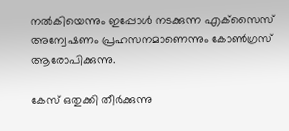നല്‍കിയെന്നും ഇപ്പോള്‍ നടക്കുന്ന എക്‌സൈസ് അന്വേഷണം പ്രഹസനമാണെന്നും കോണ്‍ഗ്രസ് ആരോപിക്കുന്നു.

കേസ് ഒതുക്കി തീര്‍ക്കുന്നു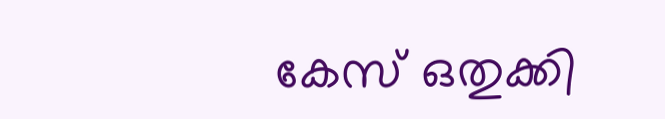കേസ് ഒതുക്കി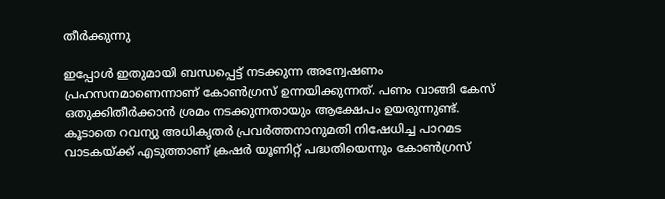തീര്‍ക്കുന്നു

ഇപ്പോള്‍ ഇതുമായി ബന്ധപ്പെട്ട് നടക്കുന്ന അന്വേഷണം പ്രഹസനമാണെന്നാണ് കോണ്‍ഗ്രസ് ഉന്നയിക്കുന്നത്. പണം വാങ്ങി കേസ് ഒതുക്കിതീര്‍ക്കാന്‍ ശ്രമം നടക്കുന്നതായും ആക്ഷേപം ഉയരുന്നുണ്ട്. കൂടാതെ റവന്യു അധികൃതര്‍ പ്രവര്‍ത്തനാനുമതി നിഷേധിച്ച പാറമട വാടകയ്ക്ക് എടുത്താണ് ക്രഷര്‍ യൂണിറ്റ് പദ്ധതിയെന്നും കോണ്‍ഗ്രസ്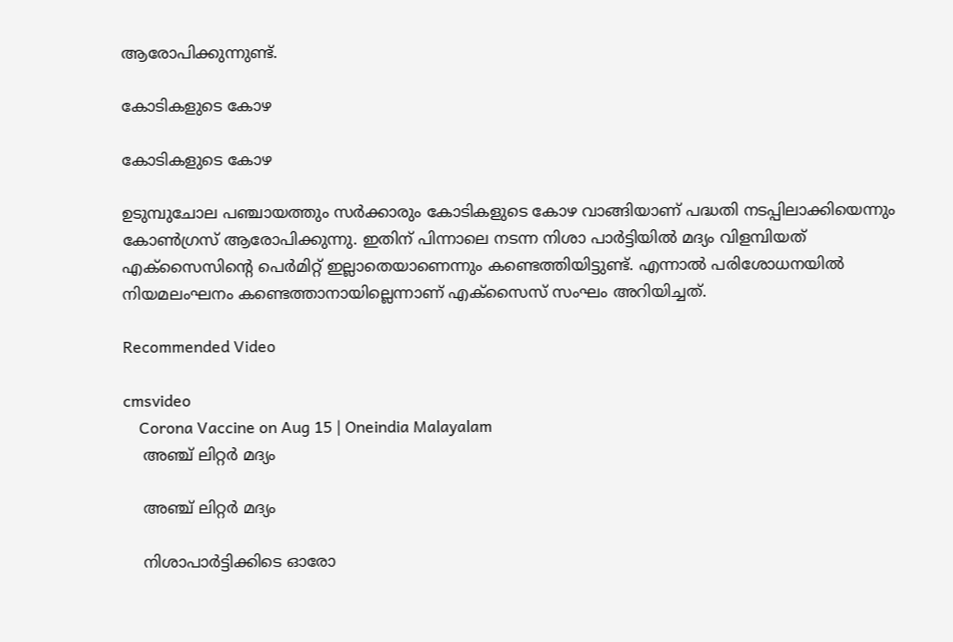ആരോപിക്കുന്നുണ്ട്.

കോടികളുടെ കോഴ

കോടികളുടെ കോഴ

ഉടുമ്പുചോല പഞ്ചായത്തും സര്‍ക്കാരും കോടികളുടെ കോഴ വാങ്ങിയാണ് പദ്ധതി നടപ്പിലാക്കിയെന്നും കോണ്‍ഗ്രസ് ആരോപിക്കുന്നു. ഇതിന് പിന്നാലെ നടന്ന നിശാ പാര്‍ട്ടിയില്‍ മദ്യം വിളമ്പിയത് എക്‌സൈസിന്റെ പെര്‍മിറ്റ് ഇല്ലാതെയാണെന്നും കണ്ടെത്തിയിട്ടുണ്ട്. എന്നാല്‍ പരിശോധനയില്‍ നിയമലംഘനം കണ്ടെത്താനായില്ലെന്നാണ് എക്‌സൈസ് സംഘം അറിയിച്ചത്.

Recommended Video

cmsvideo
    Corona Vaccine on Aug 15 | Oneindia Malayalam
    അഞ്ച് ലിറ്റര്‍ മദ്യം

    അഞ്ച് ലിറ്റര്‍ മദ്യം

    നിശാപാര്‍ട്ടിക്കിടെ ഓരോ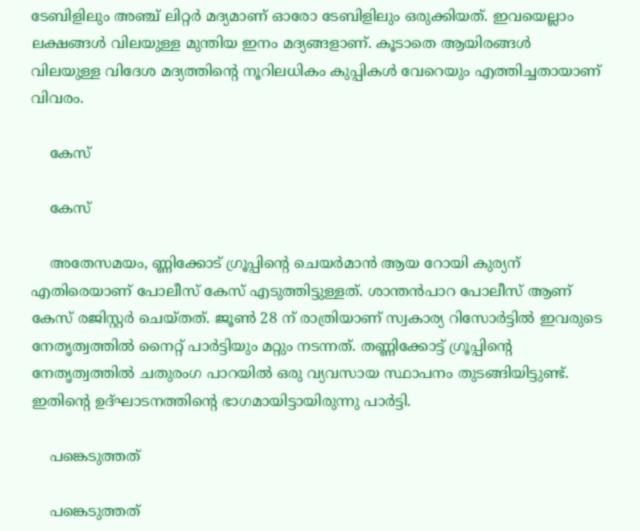ടേബിളിലും അഞ്ച് ലിറ്റര്‍ മദ്യമാണ് ഓരോ ടേബിളിലും ഒരുക്കിയത്. ഇവയെല്ലാം ലക്ഷങ്ങള്‍ വിലയുള്ള മുന്തിയ ഇനം മദ്യങ്ങളാണ്. കൂടാതെ ആയിരങ്ങള്‍ വിലയുള്ള വിദേശ മദ്യത്തിന്റെ നൂറിലധികം കുപ്പികള്‍ വേറെയും എത്തിച്ചതായാണ് വിവരം.

    കേസ്

    കേസ്

    അതേസമയം, ണ്ണിക്കോട് ഗ്രൂപ്പിന്റെ ചെയര്‍മാന്‍ ആയ റോയി കുര്യന് എതിരെയാണ് പോലീസ് കേസ് എടുത്തിട്ടുള്ളത്. ശാന്തന്‍പാറ പോലീസ് ആണ് കേസ് രജിസ്റ്റര്‍ ചെയ്തത്. ജൂണ്‍ 28 ന് രാത്രിയാണ് സ്വകാര്യ റിസോര്‍ട്ടില്‍ ഇവരുടെ നേതൃത്വത്തില്‍ നൈറ്റ് പാര്‍ട്ടിയും മറ്റും നടന്നത്. തണ്ണിക്കോട്ട് ഗ്രൂപ്പിന്റെ നേതൃത്വത്തില്‍ ചതുരംഗ പാറയില്‍ ഒരു വ്യവസായ സ്ഥാപനം തുടങ്ങിയിട്ടുണ്ട്. ഇതിന്റെ ഉദ്ഘാടനത്തിന്റെ ഭാഗമായിട്ടായിരുന്നു പാര്‍ട്ടി.

    പങ്കെടുത്തത്

    പങ്കെടുത്തത്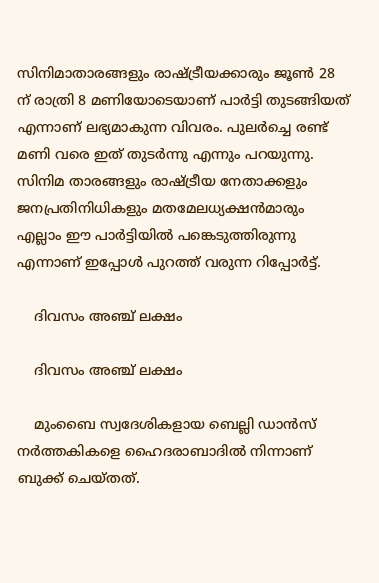സിനിമാതാരങ്ങളും രാഷ്ട്രീയക്കാരും ജൂണ്‍ 28 ന് രാത്രി 8 മണിയോടെയാണ് പാര്‍ട്ടി തുടങ്ങിയത് എന്നാണ് ലഭ്യമാകുന്ന വിവരം. പുലര്‍ച്ചെ രണ്ട് മണി വരെ ഇത് തുടര്‍ന്നു എന്നും പറയുന്നു. സിനിമ താരങ്ങളും രാഷ്ട്രീയ നേതാക്കളും ജനപ്രതിനിധികളും മതമേലധ്യക്ഷന്‍മാരും എല്ലാം ഈ പാര്‍ട്ടിയില്‍ പങ്കെടുത്തിരുന്നു എന്നാണ് ഇപ്പോള്‍ പുറത്ത് വരുന്ന റിപ്പോര്‍ട്ട്.

    ദിവസം അഞ്ച് ലക്ഷം

    ദിവസം അഞ്ച് ലക്ഷം

    മുംബൈ സ്വദേശികളായ ബെല്ലി ഡാന്‍സ് നര്‍ത്തകികളെ ഹൈദരാബാദില്‍ നിന്നാണ് ബുക്ക് ചെയ്തത്.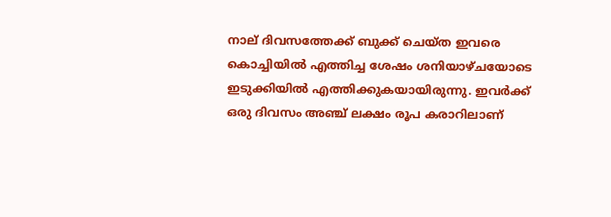നാല് ദിവസത്തേക്ക് ബുക്ക് ചെയ്ത ഇവരെ കൊച്ചിയില്‍ എത്തിച്ച ശേഷം ശനിയാഴ്ചയോടെ ഇടുക്കിയില്‍ എത്തിക്കുകയായിരുന്നു. ഇവര്‍ക്ക് ഒരു ദിവസം അഞ്ച് ലക്ഷം രൂപ കരാറിലാണ്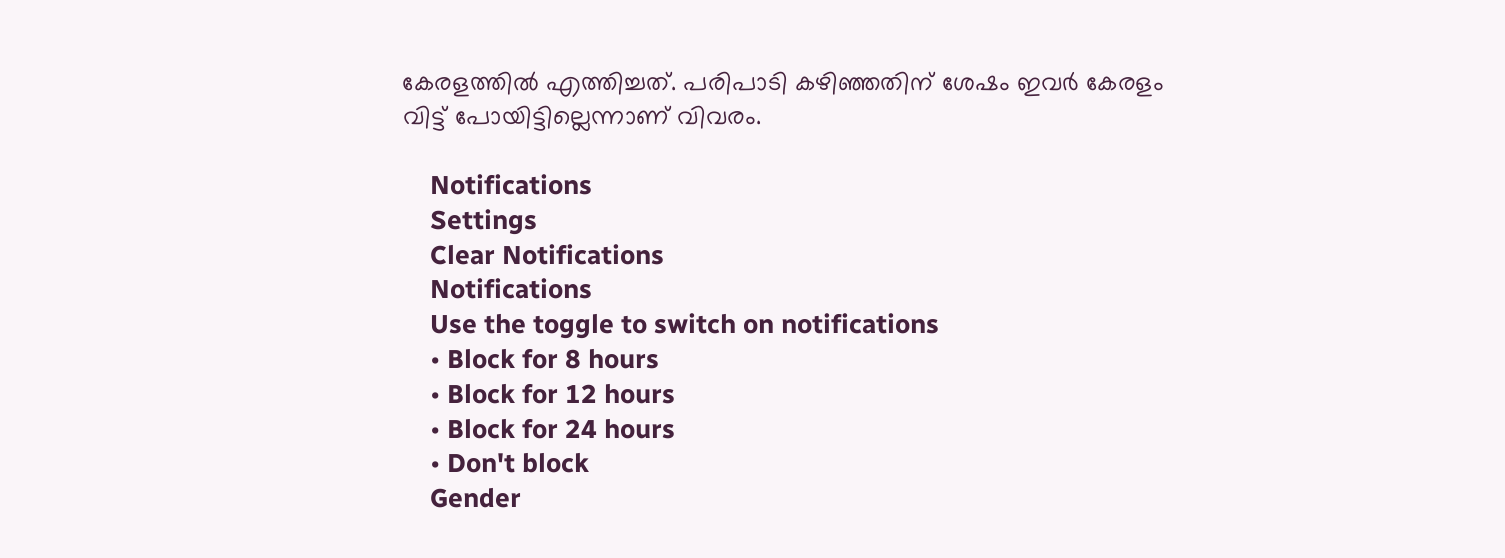കേരളത്തില്‍ എത്തിച്ചത്. പരിപാടി കഴിഞ്ഞതിന് ശേഷം ഇവര്‍ കേരളം വിട്ട് പോയിട്ടില്ലെന്നാണ് വിവരം.

    Notifications
    Settings
    Clear Notifications
    Notifications
    Use the toggle to switch on notifications
    • Block for 8 hours
    • Block for 12 hours
    • Block for 24 hours
    • Don't block
    Gender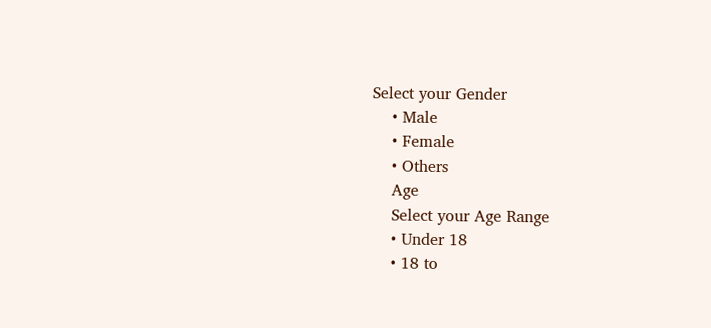Select your Gender
    • Male
    • Female
    • Others
    Age
    Select your Age Range
    • Under 18
    • 18 to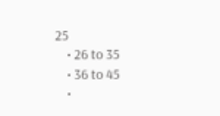25
    • 26 to 35
    • 36 to 45
    •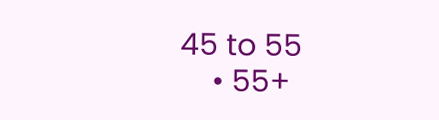45 to 55
    • 55+